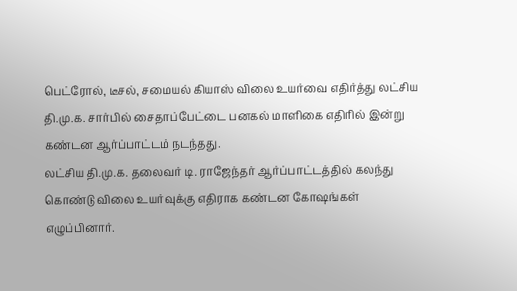பெட்ரோல், டீசல், சமையல் கியாஸ் விலை உயர்வை எதிர்த்து லட்சிய தி.மு.க. சார்பில் சைதாப்பேட்டை பனகல் மாளிகை எதிரில் இன்று கண்டன ஆர்ப்பாட்டம் நடந்தது.
லட்சிய தி.மு.க. தலைவர் டி. ராஜேந்தர் ஆர்ப்பாட்டத்தில் கலந்து கொண்டு விலை உயர்வுக்கு எதிராக கண்டன கோஷங்கள் எழுப்பினார்.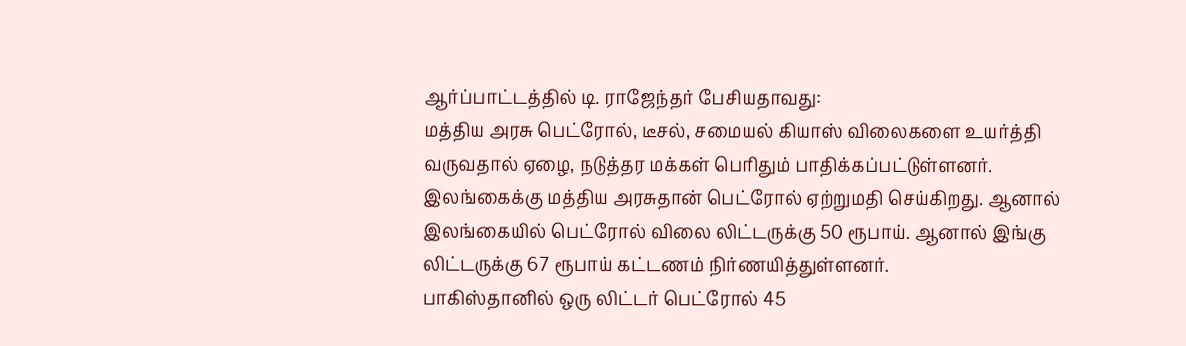ஆர்ப்பாட்டத்தில் டி. ராஜேந்தர் பேசியதாவது:
மத்திய அரசு பெட்ரோல், டீசல், சமையல் கியாஸ் விலைகளை உயர்த்தி வருவதால் ஏழை, நடுத்தர மக்கள் பெரிதும் பாதிக்கப்பட்டுள்ளனர். இலங்கைக்கு மத்திய அரசுதான் பெட்ரோல் ஏற்றுமதி செய்கிறது. ஆனால் இலங்கையில் பெட்ரோல் விலை லிட்டருக்கு 50 ரூபாய். ஆனால் இங்கு லிட்டருக்கு 67 ரூபாய் கட்டணம் நிர்ணயித்துள்ளனர்.
பாகிஸ்தானில் ஒரு லிட்டர் பெட்ரோல் 45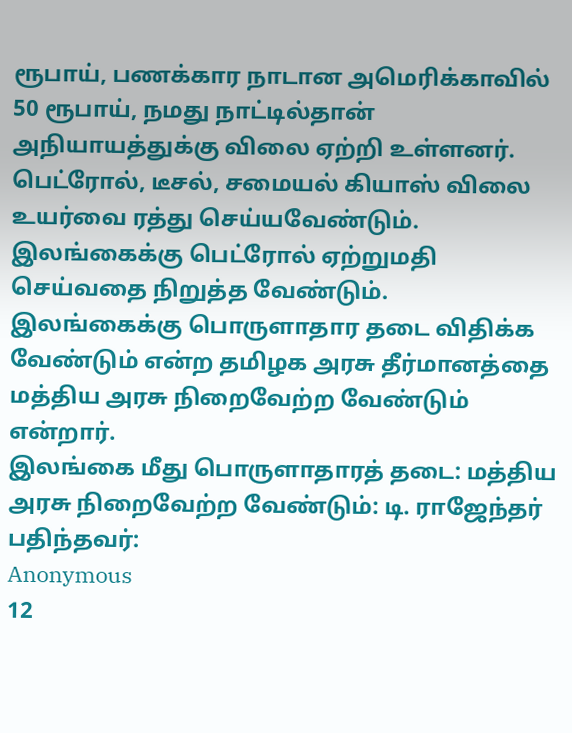ரூபாய், பணக்கார நாடான அமெரிக்காவில் 50 ரூபாய், நமது நாட்டில்தான் அநியாயத்துக்கு விலை ஏற்றி உள்ளனர். பெட்ரோல், டீசல், சமையல் கியாஸ் விலை உயர்வை ரத்து செய்யவேண்டும். இலங்கைக்கு பெட்ரோல் ஏற்றுமதி செய்வதை நிறுத்த வேண்டும். இலங்கைக்கு பொருளாதார தடை விதிக்க வேண்டும் என்ற தமிழக அரசு தீர்மானத்தை மத்திய அரசு நிறைவேற்ற வேண்டும் என்றார்.
இலங்கை மீது பொருளாதாரத் தடை: மத்திய அரசு நிறைவேற்ற வேண்டும்: டி. ராஜேந்தர்
பதிந்தவர்:
Anonymous
12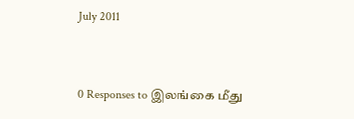July 2011



0 Responses to இலங்கை மீது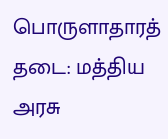பொருளாதாரத் தடை: மத்திய அரசு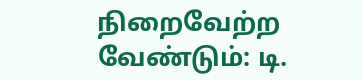நிறைவேற்ற வேண்டும்: டி.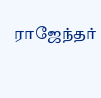ராஜேந்தர்